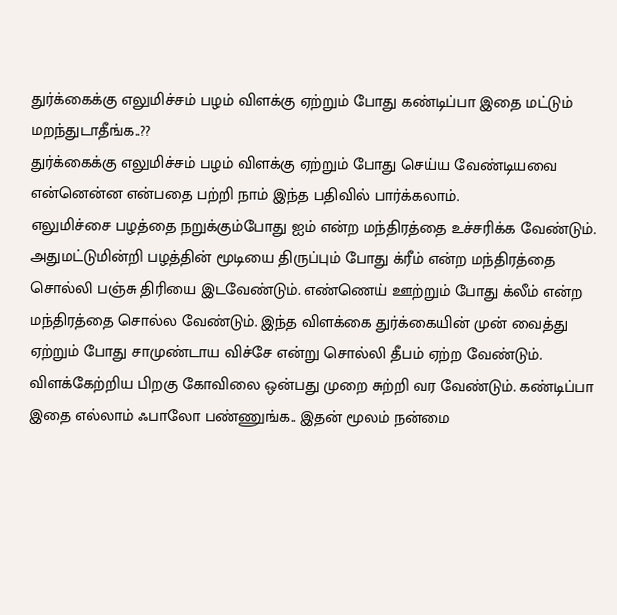துர்க்கைக்கு எலுமிச்சம் பழம் விளக்கு ஏற்றும் போது கண்டிப்பா இதை மட்டும் மறந்துடாதீங்க..??
துர்க்கைக்கு எலுமிச்சம் பழம் விளக்கு ஏற்றும் போது செய்ய வேண்டியவை என்னென்ன என்பதை பற்றி நாம் இந்த பதிவில் பார்க்கலாம்.
எலுமிச்சை பழத்தை நறுக்கும்போது ஐம் என்ற மந்திரத்தை உச்சரிக்க வேண்டும். அதுமட்டுமின்றி பழத்தின் மூடியை திருப்பும் போது க்ரீம் என்ற மந்திரத்தை சொல்லி பஞ்சு திரியை இடவேண்டும். எண்ணெய் ஊற்றும் போது க்லீம் என்ற மந்திரத்தை சொல்ல வேண்டும். இந்த விளக்கை துர்க்கையின் முன் வைத்து ஏற்றும் போது சாமுண்டாய விச்சே என்று சொல்லி தீபம் ஏற்ற வேண்டும். விளக்கேற்றிய பிறகு கோவிலை ஒன்பது முறை சுற்றி வர வேண்டும். கண்டிப்பா இதை எல்லாம் ஃபாலோ பண்ணுங்க.. இதன் மூலம் நன்மை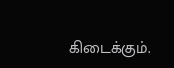கிடைக்கும்.